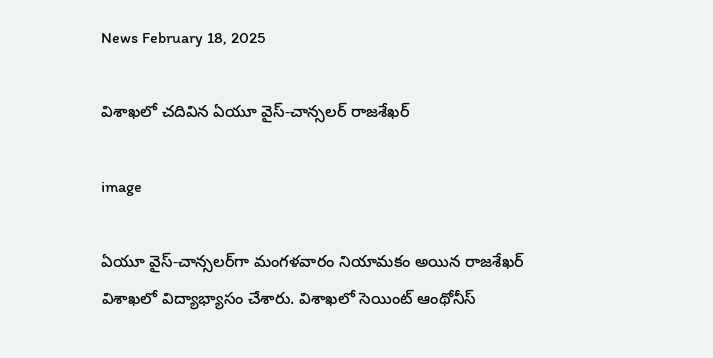News February 18, 2025

విశాఖలో చదివిన ఏయూ వైస్-చాన్సలర్‌ రాజశేఖర్

image

ఏయూ వైస్-చాన్సలర్‌‌గా మంగళవారం నియామకం అయిన రాజశేఖర్ విశాఖలో విద్యాభ్యాసం చేశారు. విశాఖలో సెయింట్ ఆంథోనీస్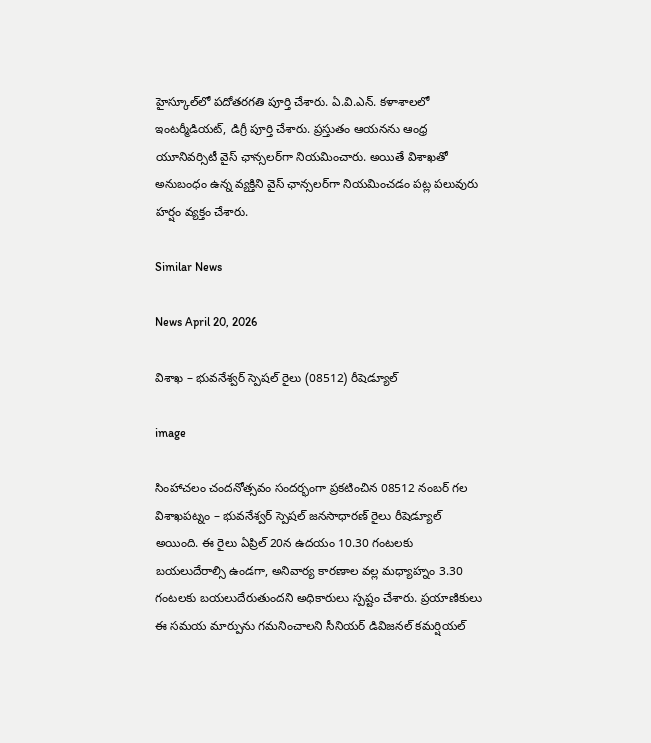హైస్కూల్‌లో పదోతరగతి పూర్తి చేశారు. ఏ.వి.ఎన్. కళాశాలలో ఇంటర్మీడియట్, డిగ్రీ పూర్తి చేశారు. ప్రస్తుతం ఆయనను ఆంధ్ర యూనివర్సిటీ వైస్ ఛాన్సలర్‌గా నియమించారు. అయితే విశాఖతో అనుబంధం ఉన్న వ్యక్తిని వైస్ ఛాన్సలర్‌గా నియమించడం పట్ల పలువురు హర్షం వ్యక్తం చేశారు.

Similar News

News April 20, 2026

విశాఖ – భువనేశ్వర్ స్పెషల్ రైలు (08512) రీషెడ్యూల్

image

సింహాచలం చందనోత్సవం సందర్భంగా ప్రకటించిన 08512 నంబర్ గల విశాఖపట్నం – భువనేశ్వర్ స్పెషల్ జనసాధారణ్ రైలు రీషెడ్యూల్ అయింది. ఈ రైలు ఏప్రిల్ 20న ఉదయం 10.30 గంటలకు బయలుదేరాల్సి ఉండగా, అనివార్య కారణాల వల్ల మధ్యాహ్నం 3.30 గంటలకు బయలుదేరుతుందని అధికారులు స్పష్టం చేశారు. ప్రయాణికులు ఈ సమయ మార్పును గమనించాలని సీనియర్ డివిజనల్ కమర్షియల్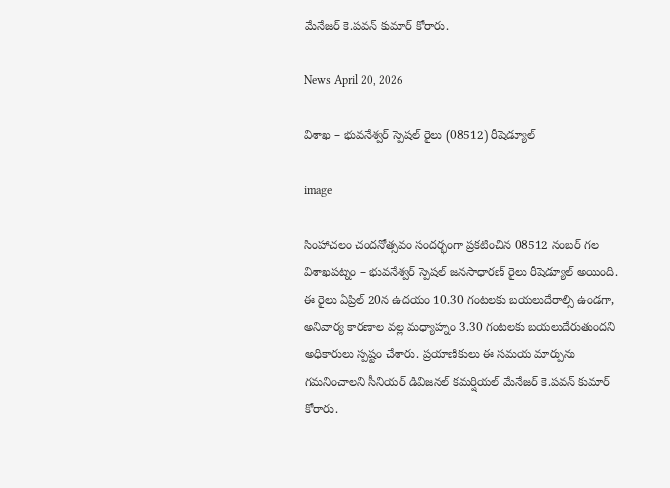మేనేజర్ కె.పవన్ కుమార్ కోరారు.

News April 20, 2026

విశాఖ – భువనేశ్వర్ స్పెషల్ రైలు (08512) రీషెడ్యూల్

image

సింహాచలం చందనోత్సవం సందర్భంగా ప్రకటించిన 08512 నంబర్ గల విశాఖపట్నం – భువనేశ్వర్ స్పెషల్ జనసాధారణ్ రైలు రీషెడ్యూల్ అయింది. ఈ రైలు ఏప్రిల్ 20న ఉదయం 10.30 గంటలకు బయలుదేరాల్సి ఉండగా, అనివార్య కారణాల వల్ల మధ్యాహ్నం 3.30 గంటలకు బయలుదేరుతుందని అధికారులు స్పష్టం చేశారు. ప్రయాణికులు ఈ సమయ మార్పును గమనించాలని సీనియర్ డివిజనల్ కమర్షియల్ మేనేజర్ కె.పవన్ కుమార్ కోరారు.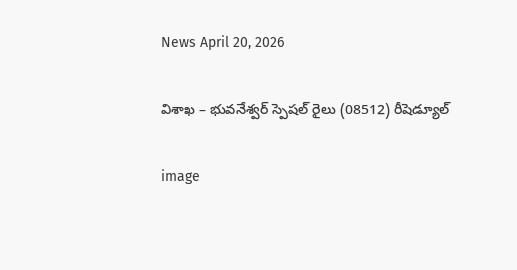News April 20, 2026

విశాఖ – భువనేశ్వర్ స్పెషల్ రైలు (08512) రీషెడ్యూల్

image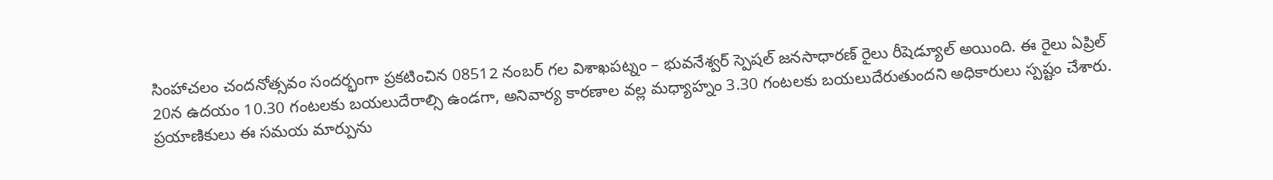సింహాచలం చందనోత్సవం సందర్భంగా ప్రకటించిన 08512 నంబర్ గల విశాఖపట్నం – భువనేశ్వర్ స్పెషల్ జనసాధారణ్ రైలు రీషెడ్యూల్ అయింది. ఈ రైలు ఏప్రిల్ 20న ఉదయం 10.30 గంటలకు బయలుదేరాల్సి ఉండగా, అనివార్య కారణాల వల్ల మధ్యాహ్నం 3.30 గంటలకు బయలుదేరుతుందని అధికారులు స్పష్టం చేశారు. ప్రయాణికులు ఈ సమయ మార్పును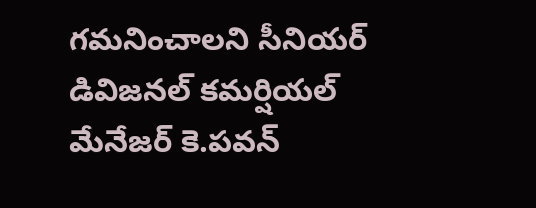గమనించాలని సీనియర్ డివిజనల్ కమర్షియల్ మేనేజర్ కె.పవన్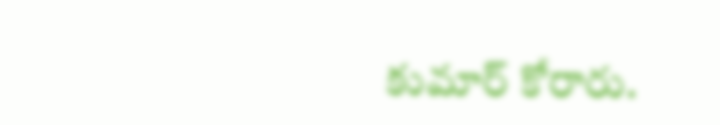కుమార్ కోరారు.